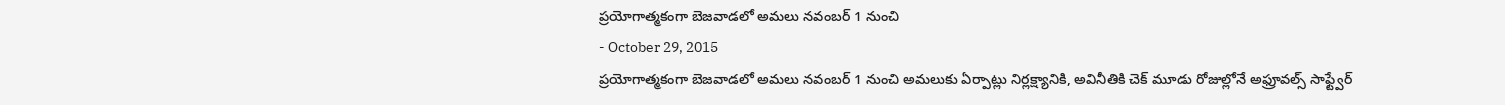ప్రయోగాత్మకంగా బెజవాడలో అమలు నవంబర్ 1 నుంచి
- October 29, 2015
ప్రయోగాత్మకంగా బెజవాడలో అమలు నవంబర్ 1 నుంచి అమలుకు ఏర్పాట్లు నిర్లక్ష్యానికి, అవినీతికి చెక్ మూడు రోజుల్లోనే అఫ్రూవల్స్ సాఫ్ట్వేర్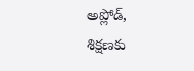అప్లోడ్, శిక్షణకు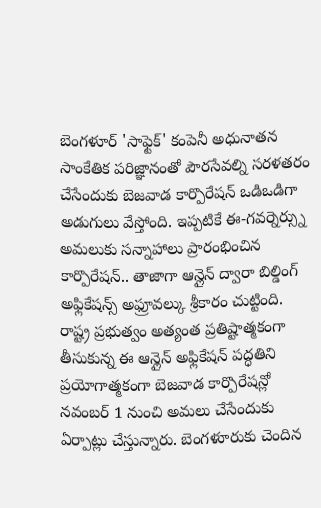బెంగళూర్ 'సాఫ్టెక్' కంపెనీ అధునాతన సాంకేతిక పరిజ్ఞానంతో పౌరసేవల్ని సరళతరం చేసేందుకు బెజవాడ కార్పొరేషన్ ఒడిఒడిగా అడుగులు వేస్తోంది. ఇప్పటికే ఈ-గవర్నెర్స్ను అమలుకు సన్నాహాలు ప్రారంభించిన కార్పొరేషన్.. తాజాగా ఆన్లైన్ ద్వారా బిల్డింగ్ అఫ్లికేషన్స్ అఫ్రూవల్కు శ్రీకారం చుట్టింది. రాష్ట్ర ప్రభుత్వం అత్యంత ప్రతిష్టాత్మకంగా తీసుకున్న ఈ ఆన్లైన్ అఫ్లికేషన్ పద్ధతిని ప్రయోగాత్మకంగా బెజవాడ కార్పొరేషన్లో నవంబర్ 1 నుంచి అమలు చేసేందుకు ఏర్పాట్లు చేస్తున్నారు. బెంగళూరుకు చెందిన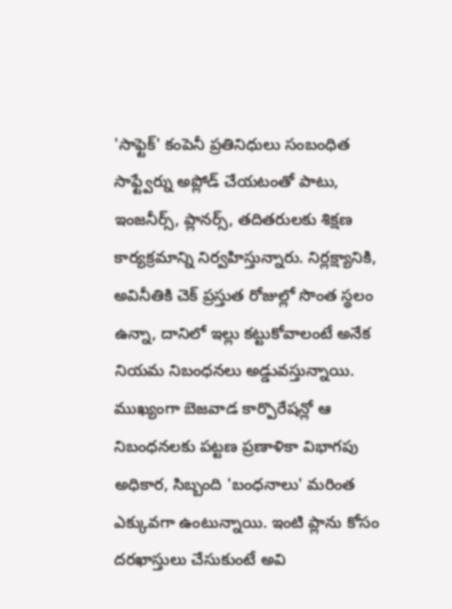'సాఫ్టెక్' కంపెనీ ప్రతినిధులు సంబంధిత సాఫ్ట్వేర్ను అప్లోడ్ చేయటంతో పాటు, ఇంజనీర్స్, ప్లానర్స్, తదితరులకు శిక్షణ కార్యక్రమాన్ని నిర్వహిస్తున్నారు. నిర్లక్ష్యానికి, అవినీతికి చెక్ ప్రస్తుత రోజుల్లో సొంత స్థలం ఉన్నా, దానిలో ఇల్లు కట్టుకోవాలంటే అనేక నియమ నిబంధనలు అడ్డువస్తున్నాయి. ముఖ్యంగా బెజవాడ కార్పొరేషన్లో ఆ నిబంధనలకు పట్టణ ప్రణాళికా విభాగపు అధికార, సిబ్బంది 'బంధనాలు' మరింత ఎక్కువగా ఉంటున్నాయి. ఇంటి ప్లాను కోసం దరఖాస్తులు చేసుకుంటే అవి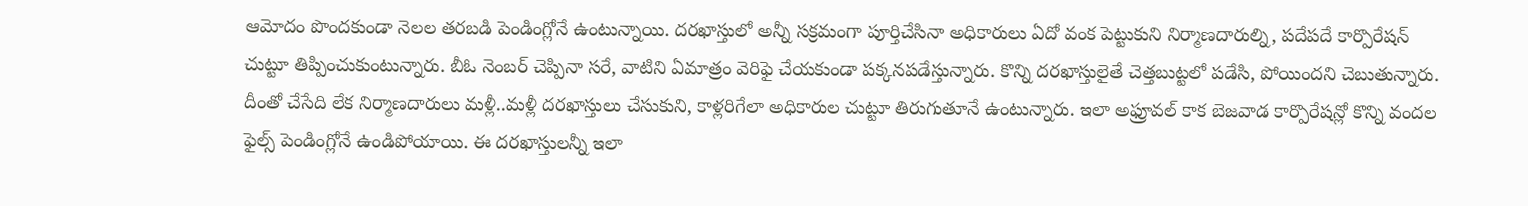ఆమోదం పొందకుండా నెలల తరబడి పెండింగ్లోనే ఉంటున్నాయి. దరఖాస్తులో అన్నీ సక్రమంగా పూర్తిచేసినా అధికారులు ఏదో వంక పెట్టుకుని నిర్మాణదారుల్ని, పదేపదే కార్పొరేషన్ చుట్టూ తిప్పించుకుంటున్నారు. బీఓ నెంబర్ చెప్పినా సరే, వాటిని ఏమాత్రం వెరిఫై చేయకుండా పక్కనపడేస్తున్నారు. కొన్ని దరఖాస్తులైతే చెత్తబుట్టలో పడేసి, పోయిందని చెబుతున్నారు. దీంతో చేసేది లేక నిర్మాణదారులు మళ్లీ..మళ్లీ దరఖాస్తులు చేసుకుని, కాళ్లరిగేలా అధికారుల చుట్టూ తిరుగుతూనే ఉంటున్నారు. ఇలా అఫ్రూవల్ కాక బెజవాడ కార్పొరేషన్లో కొన్ని వందల ఫైల్స్ పెండింగ్లోనే ఉండిపోయాయి. ఈ దరఖాస్తులన్నీ ఇలా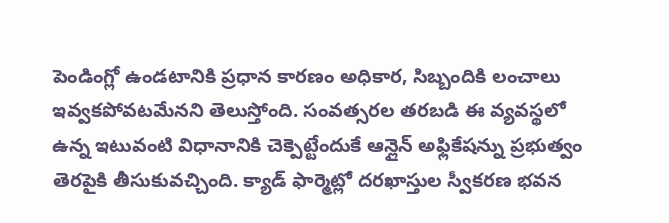పెండింగ్లో ఉండటానికి ప్రధాన కారణం అధికార, సిబ్బందికి లంచాలు ఇవ్వకపోవటమేనని తెలుస్తోంది. సంవత్సరల తరబడి ఈ వ్యవస్థలో ఉన్న ఇటువంటి విధానానికి చెక్పెట్టేందుకే ఆన్లైన్ అఫ్లికేషన్ను ప్రభుత్వం తెరపైకి తీసుకువచ్చింది. క్యాడ్ ఫార్మెట్లో దరఖాస్తుల స్వీకరణ భవన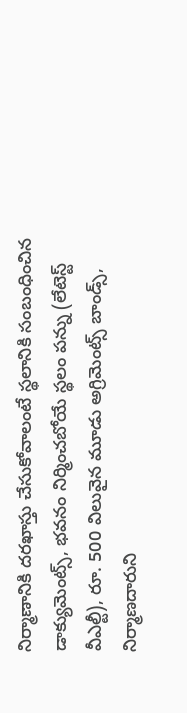నిర్మాణానికి దరఖాస్తు చేసుకోవాలంటే స్థలానికి సంబంధించిన డాక్యుమెంట్స్, భవనం నిర్మించబోయే స్థలం పన్ను (లేటెస్ట్ వీఎల్టీ), రూ. 500 విలువైన మూడు అగ్రిమెంట్స్ బాండ్స్, నిర్మాణదారుని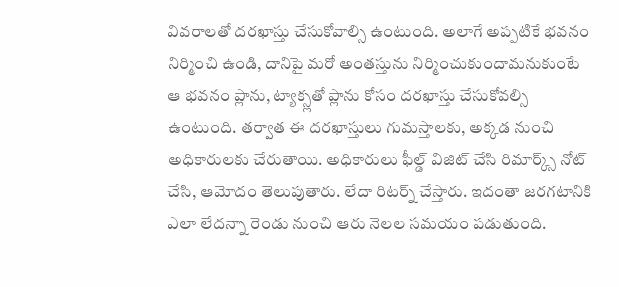వివరాలతో దరఖాస్తు చేసుకోవాల్సి ఉంటుంది. అలాగే అప్పటికే భవనం నిర్మించి ఉండి, దానిపై మరో అంతస్తును నిర్మించుకుందామనుకుంటే ఆ భవనం ప్లాను, ట్యాక్స్లతో ప్లాను కోసం దరఖాస్తు చేసుకోవల్సి ఉంటుంది. తర్వాత ఈ దరఖాస్తులు గుమస్తాలకు, అక్కడ నుంచి అధికారులకు చేరుతాయి. అధికారులు ఫీల్డ్ విజిట్ చేసి రిమార్క్స్ నోట్ చేసి, ఆమోదం తెలుపుతారు. లేదా రిటర్న్ చేస్తారు. ఇదంతా జరగటానికి ఎలా లేదన్నా రెండు నుంచి ఆరు నెలల సమయం పడుతుంది.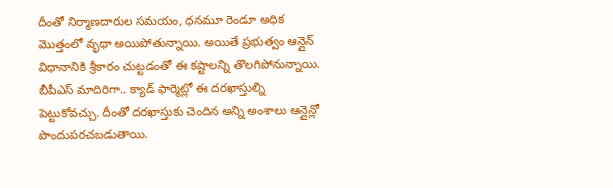దీంతో నిర్మాణదారుల సమయం, ధనమూ రెండూ అధిక మొత్తంలో వృథా అయిపోతున్నాయి. అయితే ప్రభుత్వం ఆన్లైన్ విధానానికి శ్రీకారం చుట్టడంతో ఈ కష్టాలన్ని తొలగిపోనున్నాయి. బీపీఎస్ మాదిరిగా.. క్యాడ్ ఫార్మెట్లో ఈ దరఖాస్తుల్ని పెట్టుకోవచ్చు. దీంతో దరఖాస్తుకు చెందిన అన్ని అంశాలు ఆన్లైన్లో పొందుపరచబడుతాయి.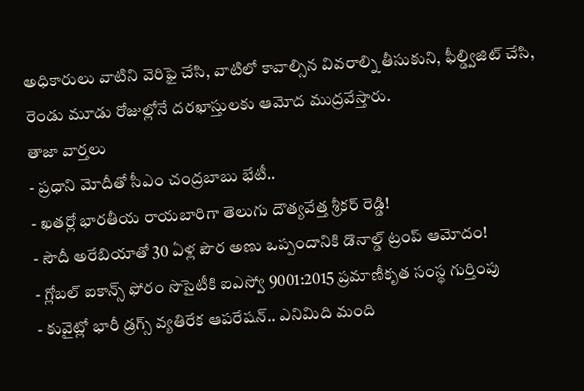అధికారులు వాటిని వెరిఫై చేసి, వాటిలో కావాల్సిన వివరాల్ని తీసుకుని, ఫీల్డ్విజిట్ చేసి, రెండు మూడు రోజుల్లోనే దరఖాస్తులకు ఆమోద ముద్రవేస్తారు.
తాజా వార్తలు
- ప్రధాని మోదీతో సీఎం చంద్రబాబు భేటీ..
- ఖతర్లో భారతీయ రాయబారిగా తెలుగు దౌత్యవేత్త శ్రీకర్ రెడ్డి!
- సౌదీ అరేబియాతో 30 ఏళ్ల పౌర అణు ఒప్పందానికి డొనాల్డ్ ట్రంప్ ఆమోదం!
- గ్లోబల్ ఐకాన్స్ ఫోరం సొసైటీకి ఐఎస్వో 9001:2015 ప్రమాణీకృత సంస్థ గుర్తింపు
- కువైట్లో భారీ డ్రగ్స్ వ్యతిరేక ఆపరేషన్.. ఎనిమిది మంది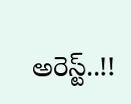అరెస్ట్..!!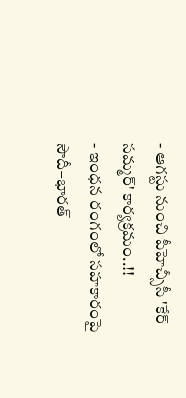- ఆగస్టు నుంచి పీహెచ్సీసీ 'కేర్ సమ్మర్' కార్యక్రమం..!!
- ఇంధన రంగంలో సహకారంపై సౌదీ–భారత్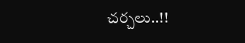చర్చలు..!!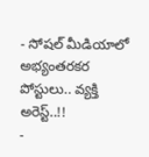- సోషల్ మీడియాలో అభ్యంతరకర పోస్టులు.. వ్యక్తి అరెస్ట్..!!
-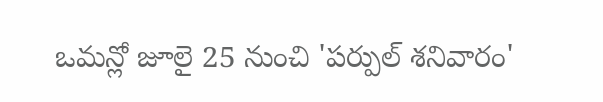ఒమన్లో జూలై 25 నుంచి 'పర్పుల్ శనివారం'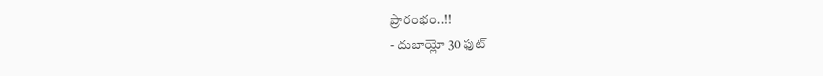ప్రారంభం..!!
- దుబాయ్లో 30 ఫుట్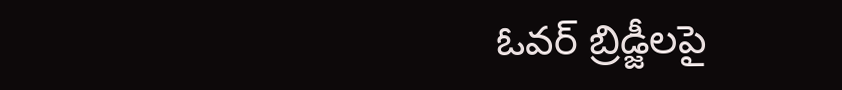ఓవర్ బ్రిడ్జీలపై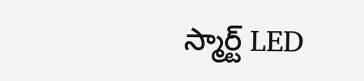స్మార్ట్ LED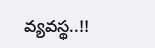వ్యవస్థ..!!